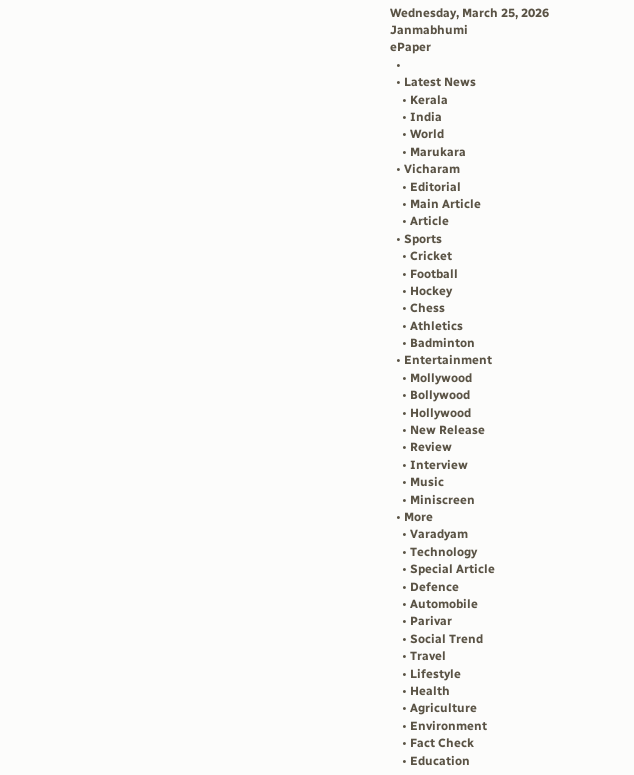Wednesday, March 25, 2026
Janmabhumi
ePaper
  •
  • Latest News
    • Kerala
    • India
    • World
    • Marukara
  • Vicharam
    • Editorial
    • Main Article
    • Article
  • Sports
    • Cricket
    • Football
    • Hockey
    • Chess
    • Athletics
    • Badminton
  • Entertainment
    • Mollywood
    • Bollywood
    • Hollywood
    • New Release
    • Review
    • Interview
    • Music
    • Miniscreen
  • More
    • Varadyam
    • Technology
    • Special Article
    • Defence
    • Automobile
    • Parivar
    • Social Trend
    • Travel
    • Lifestyle
    • Health
    • Agriculture
    • Environment
    • Fact Check
    • Education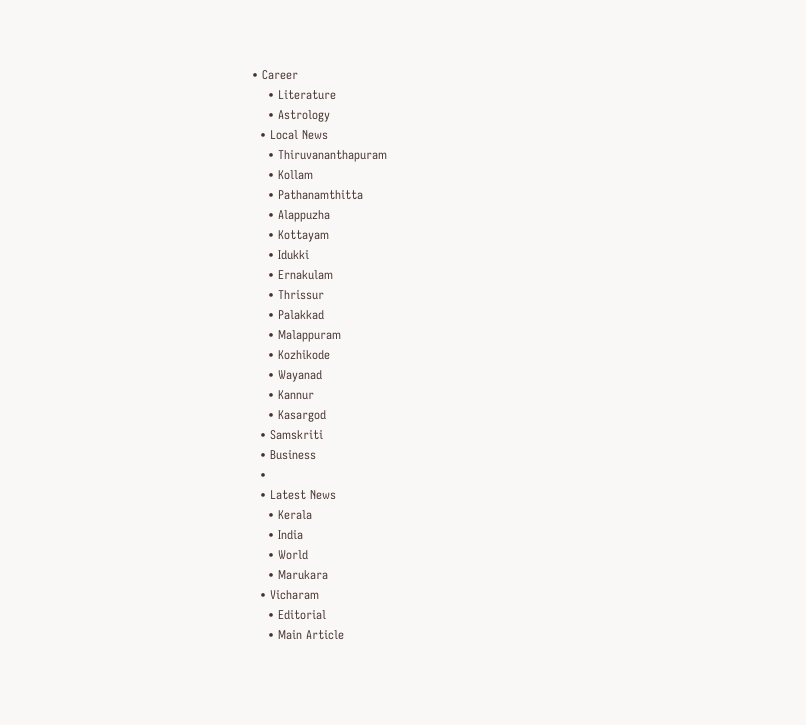• Career
    • Literature
    • Astrology
  • Local News
    • Thiruvananthapuram
    • Kollam
    • Pathanamthitta
    • Alappuzha
    • Kottayam
    • Idukki
    • Ernakulam
    • Thrissur
    • Palakkad
    • Malappuram
    • Kozhikode
    • Wayanad
    • Kannur
    • Kasargod
  • Samskriti
  • Business
  •
  • Latest News
    • Kerala
    • India
    • World
    • Marukara
  • Vicharam
    • Editorial
    • Main Article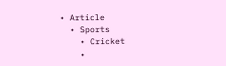• Article
  • Sports
    • Cricket
    •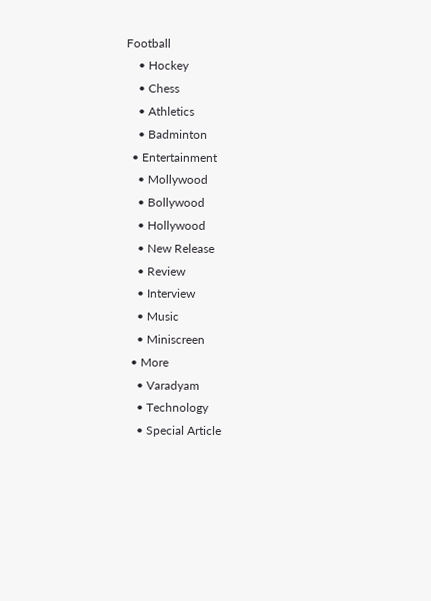Football
    • Hockey
    • Chess
    • Athletics
    • Badminton
  • Entertainment
    • Mollywood
    • Bollywood
    • Hollywood
    • New Release
    • Review
    • Interview
    • Music
    • Miniscreen
  • More
    • Varadyam
    • Technology
    • Special Article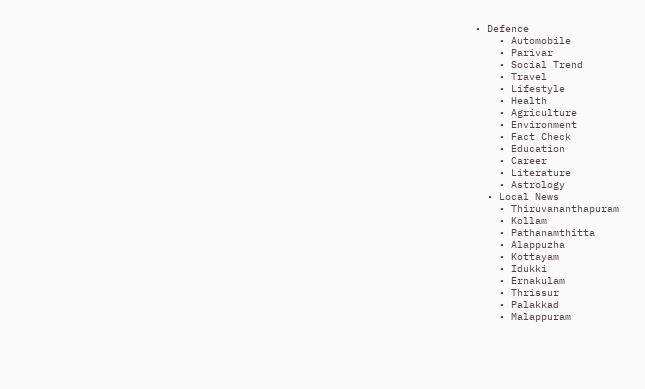• Defence
    • Automobile
    • Parivar
    • Social Trend
    • Travel
    • Lifestyle
    • Health
    • Agriculture
    • Environment
    • Fact Check
    • Education
    • Career
    • Literature
    • Astrology
  • Local News
    • Thiruvananthapuram
    • Kollam
    • Pathanamthitta
    • Alappuzha
    • Kottayam
    • Idukki
    • Ernakulam
    • Thrissur
    • Palakkad
    • Malappuram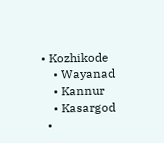• Kozhikode
    • Wayanad
    • Kannur
    • Kasargod
  •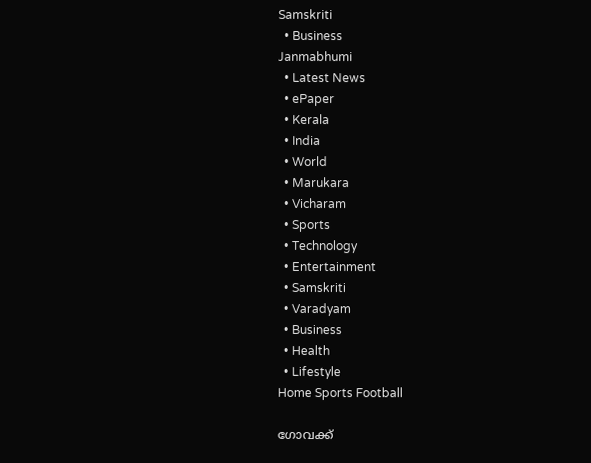Samskriti
  • Business
Janmabhumi
  • Latest News
  • ePaper
  • Kerala
  • India
  • World
  • Marukara
  • Vicharam
  • Sports
  • Technology
  • Entertainment
  • Samskriti
  • Varadyam
  • Business
  • Health
  • Lifestyle
Home Sports Football

ഗോവക്ക്‌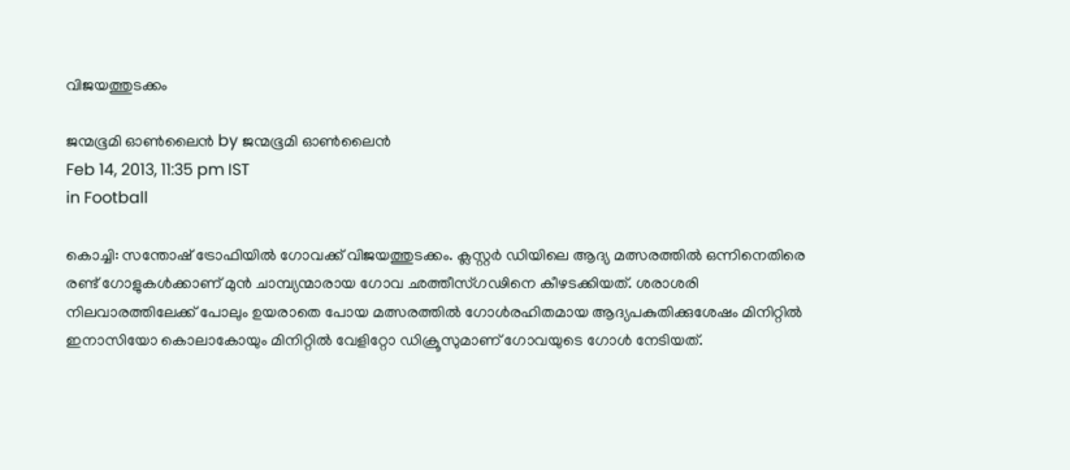വിജയത്തുടക്കം

ജന്മഭൂമി ഓണ്‍ലൈന്‍ by ജന്മഭൂമി ഓണ്‍ലൈന്‍
Feb 14, 2013, 11:35 pm IST
in Football

കൊച്ചി: സന്തോഷ്‌ ട്രോഫിയില്‍ ഗോവക്ക്‌ വിജയത്തുടക്കം. ക്ലസ്റ്റര്‍ ഡിയിലെ ആദ്യ മത്സരത്തില്‍ ഒന്നിനെതിരെ രണ്ട്‌ ഗോളുകള്‍ക്കാണ്‌ മുന്‍ ചാമ്പ്യന്മാരായ ഗോവ ഛത്തീസ്ഗഢിനെ കീഴടക്കിയത്‌. ശരാശരി നിലവാരത്തിലേക്ക്‌ പോലും ഉയരാതെ പോയ മത്സരത്തില്‍ ഗോള്‍രഹിതമായ ആദ്യപകുതിക്കുശേഷം മിനിറ്റില്‍ ഇനാസിയോ കൊലാകോയും മിനിറ്റില്‍ വേളിറ്റോ ഡിക്രൂസുമാണ്‌ ഗോവയുടെ ഗോള്‍ നേടിയത്‌.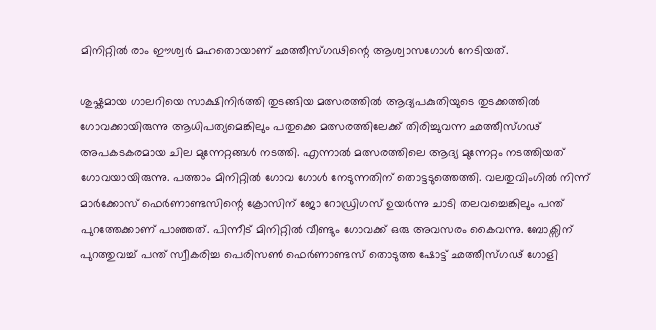മിനിറ്റില്‍ രാം ഈശ്വര്‍ മഹതൊയാണ്‌ ഛത്തീസ്ഗഢിന്റെ ആശ്വാസഗോള്‍ നേടിയത്‌.

ശുഷ്കമായ ഗാലറിയെ സാക്ഷിനിര്‍ത്തി തുടങ്ങിയ മത്സരത്തില്‍ ആദ്യപകുതിയുടെ തുടക്കത്തില്‍ ഗോവക്കായിരുന്നു ആധിപത്യമെങ്കിലും പതുക്കെ മത്സരത്തിലേക്ക്‌ തിരിച്ചുവന്ന ഛത്തീസ്ഗഢ്‌ അപകടകരമായ ചില മുന്നേറ്റങ്ങള്‍ നടത്തി. എന്നാല്‍ മത്സരത്തിലെ ആദ്യ മുന്നേറ്റം നടത്തിയത്‌ ഗോവയായിരുന്നു. പത്താം മിനിറ്റില്‍ ഗോവ ഗോള്‍ നേടുന്നതിന്‌ തൊട്ടടുത്തെത്തി. വലതുവിംഗില്‍ നിന്ന്‌ മാര്‍ക്കോസ്‌ ഫെര്‍ണാണ്ടസിന്റെ ക്രോസിന്‌ ജോ റോഡ്രിഗസ്‌ ഉയര്‍ന്നു ചാടി തലവച്ചെങ്കിലും പന്ത്‌ പുറത്തേക്കാണ്‌ പാഞ്ഞത്‌. പിന്നീട്‌ മിനിറ്റില്‍ വീണ്ടും ഗോവക്ക്‌ ഒരു അവസരം കൈവന്നു. ബോക്സിന്‌ പുറത്തുവച്ച്‌ പന്ത്‌ സ്വീകരിച്ച പെരിസണ്‍ ഫെര്‍ണാണ്ടസ്‌ തൊടുത്ത ഷോട്ട്‌ ഛത്തീസ്ഗഢ്‌ ഗോളി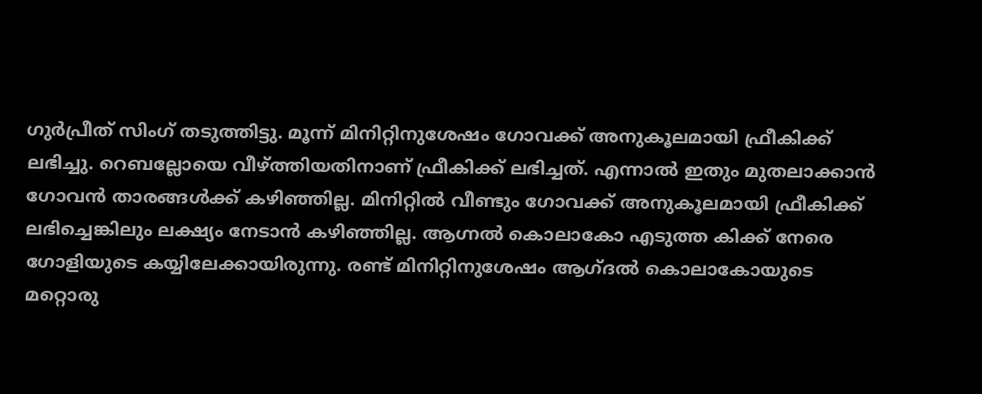ഗുര്‍പ്രീത്‌ സിംഗ്‌ തടുത്തിട്ടു. മൂന്ന്‌ മിനിറ്റിനുശേഷം ഗോവക്ക്‌ അനുകൂലമായി ഫ്രീകിക്ക്‌ ലഭിച്ചു. റെബല്ലോയെ വീഴ്‌ത്തിയതിനാണ്‌ ഫ്രീകിക്ക്‌ ലഭിച്ചത്‌. എന്നാല്‍ ഇതും മുതലാക്കാന്‍ ഗോവന്‍ താരങ്ങള്‍ക്ക്‌ കഴിഞ്ഞില്ല. മിനിറ്റില്‍ വീണ്ടും ഗോവക്ക്‌ അനുകൂലമായി ഫ്രീകിക്ക്‌ ലഭിച്ചെങ്കിലും ലക്ഷ്യം നേടാന്‍ കഴിഞ്ഞില്ല. ആഗ്നല്‍ കൊലാകോ എടുത്ത കിക്ക്‌ നേരെ ഗോളിയുടെ കയ്യിലേക്കായിരുന്നു. രണ്ട്‌ മിനിറ്റിനുശേഷം ആഗ്ദല്‍ കൊലാകോയുടെ മറ്റൊരു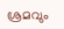ശ്രമവും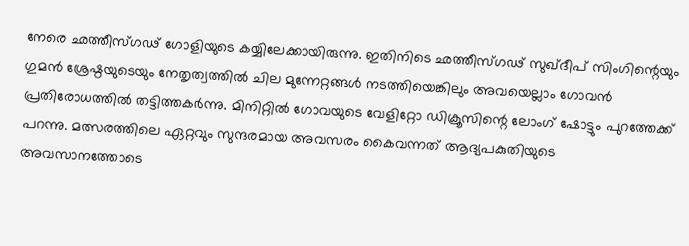നേരെ ഛത്തീസ്ഗഢ്‌ ഗോളിയുടെ കയ്യിലേക്കായിരുന്നു. ഇതിനിടെ ഛത്തീസ്ഗഢ്‌ സുഖ്ദീപ്‌ സിംഗിന്റെയും ഗുമന്‍ ശ്രേഷ്ഠയുടെയും നേതൃത്വത്തില്‍ ചില മുന്നേറ്റങ്ങള്‍ നടത്തിയെങ്കിലും അവയെല്ലാം ഗോവന്‍ പ്രതിരോധത്തില്‍ തട്ടിത്തകര്‍ന്നു. മിനിറ്റില്‍ ഗോവയുടെ വേളിറ്റോ ഡിക്രൂസിന്റെ ലോംഗ്‌ ഷോട്ടും പുറത്തേക്ക്‌ പറന്നു. മത്സരത്തിലെ ഏറ്റവും സുന്ദരമായ അവസരം കൈവന്നത്‌ ആദ്യപകുതിയുടെ അവസാനത്തോടെ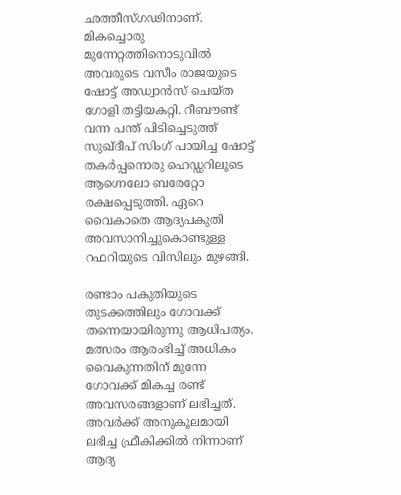ഛത്തീസ്ഗഢിനാണ്‌. മികച്ചൊരു മുന്നേറ്റത്തിനൊടുവില്‍ അവരുടെ വസീം രാജയുടെ ഷോട്ട്‌ അഡ്വാന്‍സ്‌ ചെയ്ത ഗോളി തട്ടിയകറ്റി. റീബൗണ്ട്‌ വന്ന പന്ത്‌ പിടിച്ചെടുത്ത്‌ സുഖ്ദീപ്‌ സിംഗ്‌ പായിച്ച ഷോട്ട്‌ തകര്‍പ്പനൊരു ഹെഡ്ഡറിലൂടെ ആഗ്നെലോ ബരേറ്റോ രക്ഷപ്പെടുത്തി. ഏറെ വൈകാതെ ആദ്യപകുതി അവസാനിച്ചുകൊണ്ടുള്ള റഫറിയുടെ വിസിലും മുഴങ്ങി.

രണ്ടാം പകുതിയുടെ തുടക്കത്തിലും ഗോവക്ക്‌ തന്നെയായിരുന്നു ആധിപത്യം. മത്സരം ആരംഭിച്ച്‌ അധികം വൈകുന്നതിന്‌ മുന്നേ ഗോവക്ക്‌ മികച്ച രണ്ട്‌ അവസരങ്ങളാണ്‌ ലഭിച്ചത്‌. അവര്‍ക്ക്‌ അനുകൂലമായി ലഭിച്ച ഫ്രീകിക്കില്‍ നിന്നാണ്‌ ആദ്യ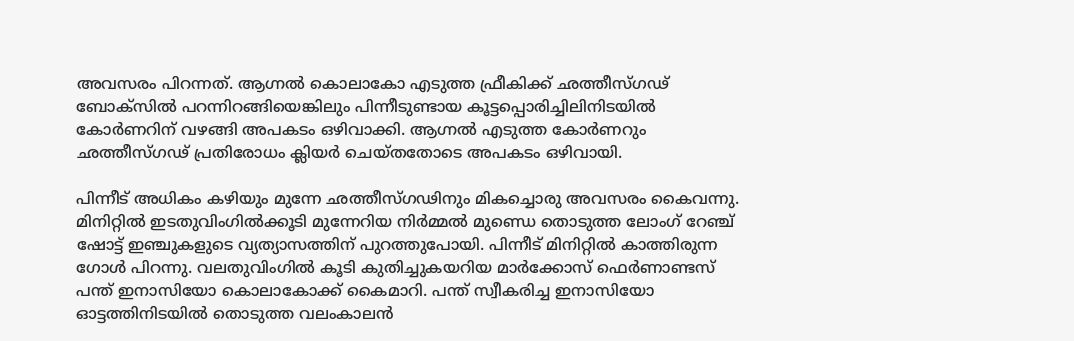അവസരം പിറന്നത്‌. ആഗ്നല്‍ കൊലാകോ എടുത്ത ഫ്രീകിക്ക്‌ ഛത്തീസ്ഗഢ്‌ ബോക്സില്‍ പറന്നിറങ്ങിയെങ്കിലും പിന്നീടുണ്ടായ കൂട്ടപ്പൊരിച്ചിലിനിടയില്‍ കോര്‍ണറിന്‌ വഴങ്ങി അപകടം ഒഴിവാക്കി. ആഗ്നല്‍ എടുത്ത കോര്‍ണറും ഛത്തീസ്ഗഢ്‌ പ്രതിരോധം ക്ലിയര്‍ ചെയ്തതോടെ അപകടം ഒഴിവായി.

പിന്നീട്‌ അധികം കഴിയും മുന്നേ ഛത്തീസ്ഗഢിനും മികച്ചൊരു അവസരം കൈവന്നു. മിനിറ്റില്‍ ഇടതുവിംഗില്‍ക്കൂടി മുന്നേറിയ നിര്‍മ്മല്‍ മുണ്ഡെ തൊടുത്ത ലോംഗ്‌ റേഞ്ച്‌ ഷോട്ട്‌ ഇഞ്ചുകളുടെ വ്യത്യാസത്തിന്‌ പുറത്തുപോയി. പിന്നീട്‌ മിനിറ്റില്‍ കാത്തിരുന്ന ഗോള്‍ പിറന്നു. വലതുവിംഗില്‍ കൂടി കുതിച്ചുകയറിയ മാര്‍ക്കോസ്‌ ഫെര്‍ണാണ്ടസ്‌ പന്ത്‌ ഇനാസിയോ കൊലാകോക്ക്‌ കൈമാറി. പന്ത്‌ സ്വീകരിച്ച ഇനാസിയോ ഓട്ടത്തിനിടയില്‍ തൊടുത്ത വലംകാലന്‍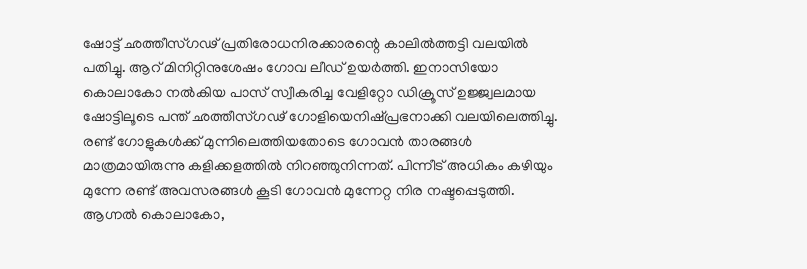ഷോട്ട്‌ ഛത്തീസ്ഗഢ്‌ പ്രതിരോധനിരക്കാരന്റെ കാലില്‍ത്തട്ടി വലയില്‍ പതിച്ചു. ആറ്‌ മിനിറ്റിനുശേഷം ഗോവ ലീഡ്‌ ഉയര്‍ത്തി. ഇനാസിയോ കൊലാകോ നല്‍കിയ പാസ്‌ സ്വീകരിച്ച വേളിറ്റോ ഡിക്രൂസ്‌ ഉജ്ജ്വലമായ ഷോട്ടിലൂടെ പന്ത്‌ ഛത്തീസ്ഗഢ്‌ ഗോളിയെനിഷ്പ്രഭനാക്കി വലയിലെത്തിച്ചു. രണ്ട്‌ ഗോളുകള്‍ക്ക്‌ മുന്നിലെത്തിയതോടെ ഗോവന്‍ താരങ്ങള്‍ മാത്രമായിരുന്നു കളിക്കളത്തില്‍ നിറഞ്ഞുനിന്നത്‌. പിന്നീട്‌ അധികം കഴിയും മുന്നേ രണ്ട്‌ അവസരങ്ങള്‍ കൂടി ഗോവന്‍ മുന്നേറ്റ നിര നഷ്ടപ്പെടുത്തി. ആഗ്നല്‍ കൊലാകോ,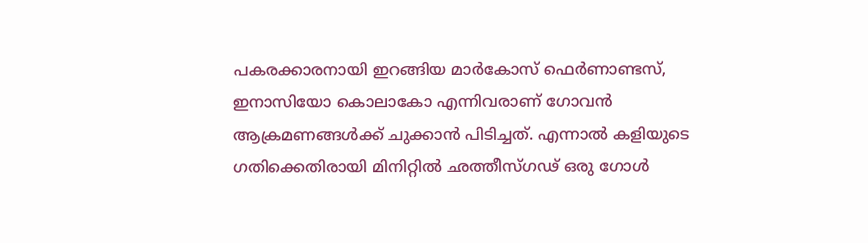പകരക്കാരനായി ഇറങ്ങിയ മാര്‍കോസ്‌ ഫെര്‍ണാണ്ടസ്‌, ഇനാസിയോ കൊലാകോ എന്നിവരാണ്‌ ഗോവന്‍ ആക്രമണങ്ങള്‍ക്ക്‌ ചുക്കാന്‍ പിടിച്ചത്‌. എന്നാല്‍ കളിയുടെ ഗതിക്കെതിരായി മിനിറ്റില്‍ ഛത്തീസ്ഗഢ്‌ ഒരു ഗോള്‍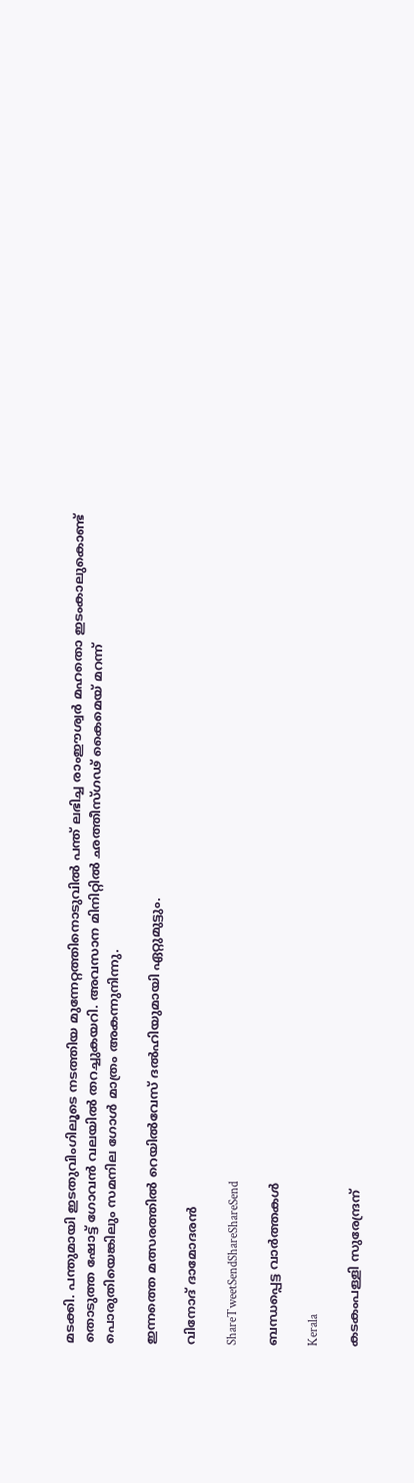മടക്കി. പന്തുമായി ഇടതുവിംഗിലൂടെ നടത്തിയ മുന്നേറ്റത്തിനൊടുവില്‍ പന്ത്‌ ലഭിച്ച രാംഈശ്വര്‍ മഹതൊ ഇടംകാലുകൊണ്ട്‌ തൊടുത്ത ഷോട്ട്‌ ഗോവന്‍ വലയില്‍ തറച്ചുകയറി. അവസാന മിനിറ്റില്‍ ഛത്തീസ്ഗഢ്‌ കൈമെയ്‌ മറന്ന്‌ പൊരുതിയെങ്കിലും സമനില ഗോള്‍ മാത്രം അകന്നുനിന്നു.

ഇന്നത്തെ മത്സരത്തില്‍ റെയില്‍വേസ്‌ ദല്‍ഹിയുമായി ഏറ്റുമുട്ടും.

വിനോദ്‌ ദാമോദരന്‍

ShareTweetSendShareShareSend

ബന്ധപ്പെട്ട വാര്‍ത്തകള്‍

Kerala

കടകംപള്ളി സുരേന്ദ്രന്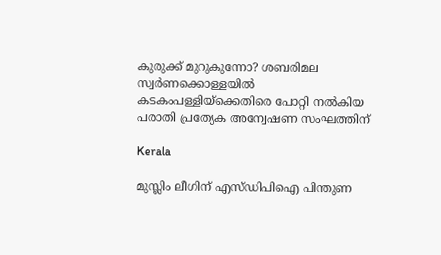കുരുക്ക് മുറുകുന്നോ? ശബരിമല സ്വർണക്കൊള്ളയില്‍ കടകംപള്ളിയ്‌ക്കെതിരെ പോറ്റി നൽകിയ പരാതി പ്രത്യേക അന്വേഷണ സംഘത്തിന്

Kerala

മുസ്ലിം ലീഗിന് എസ്ഡിപിഐ പിന്തുണ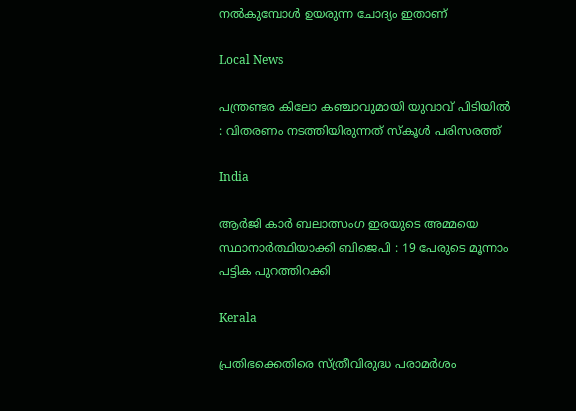നൽകുമ്പോൾ ഉയരുന്ന ചോദ്യം ഇതാണ്

Local News

പന്ത്രണ്ടര കിലോ കഞ്ചാവുമായി യുവാവ് പിടിയിൽ : വിതരണം നടത്തിയിരുന്നത് സ്കൂൾ പരിസരത്ത്

India

ആർ‌ജി കാർ ബലാത്സംഗ ഇരയുടെ അമ്മയെ സ്ഥാനാർത്ഥിയാക്കി ബിജെപി : 19 പേരുടെ മൂന്നാം പട്ടിക പുറത്തിറക്കി

Kerala

പ്രതിഭക്കെതിരെ സ്ത്രീവിരുദ്ധ പരാമര്‍ശം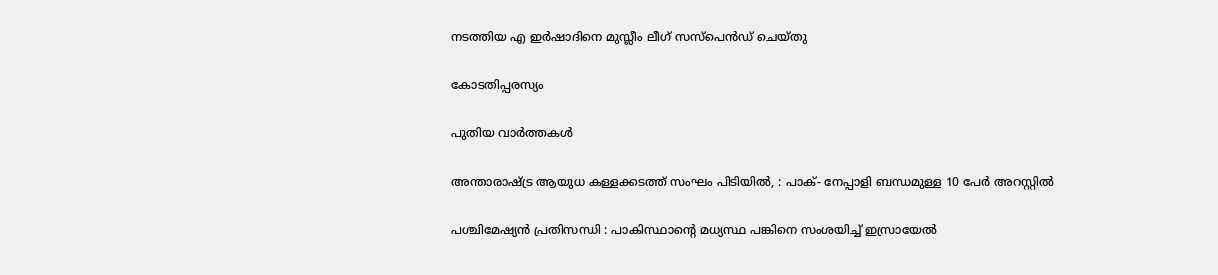നടത്തിയ എ ഇര്‍ഷാദിനെ മുസ്ലീം ലീഗ് സസ്പെന്‍ഡ് ചെയ്തു

കോടതിപ്പരസ്യം

പുതിയ വാര്‍ത്തകള്‍

അന്താരാഷ്‌ട്ര ആയുധ കള്ളക്കടത്ത് സംഘം പിടിയിൽ, : പാക്- നേപ്പാളി ബന്ധമുള്ള 10 പേർ അറസ്റ്റിൽ

പശ്ചിമേഷ്യൻ പ്രതിസന്ധി : പാകിസ്ഥാന്റെ മധ്യസ്ഥ പങ്കിനെ സംശയിച്ച് ഇസ്രായേൽ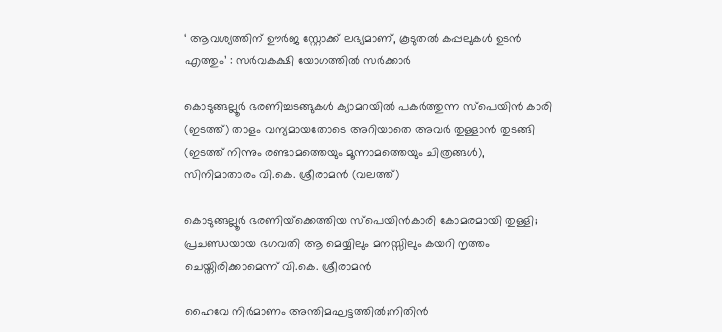‘ ആവശ്യത്തിന് ഊർജ സ്റ്റോക്ക് ലഭ്യമാണ്, കൂടുതൽ കപ്പലുകൾ ഉടൻ എത്തും’ : സർവകക്ഷി യോഗത്തിൽ സർക്കാർ

കൊടുങ്ങല്ലൂര്‍ ഭരണിച്ചടങ്ങുകള്‍ ക്യാമറയില്‍ പകര്‍ത്തുന്ന സ്പെയിന്‍ കാരി (ഇടത്ത്) താളം വന്യമായതോടെ അറിയാതെ അവര്‍ തുള്ളാന്‍ തുടങ്ങി (ഇടത്ത് നിന്നും രണ്ടാമത്തെയും മൂന്നാമത്തെയും ചിത്രങ്ങള്‍), സിനിമാതാരം വി.കെ. ശ്രീരാമന്‍ (വലത്ത്)

കൊടുങ്ങല്ലൂര്‍ ഭരണിയ്‌ക്കെത്തിയ സ്പെയിന്‍കാരി കോമരമായി തുള്ളി; പ്രചണ്ഡയായ ഭഗവതി ആ മെയ്യിലും മനസ്സിലും കയറി നൃത്തം ചെയ്തിരിക്കാമെന്ന് വി.കെ. ശ്രീരാമന്‍

ഹൈവേ നിര്‍മാണം അന്തിമഘട്ടത്തില്‍;നിതിന്‍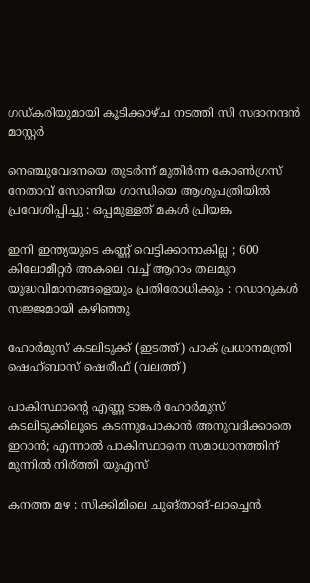ഗഡ്കരിയുമായി കൂടിക്കാഴ്ച നടത്തി സി സദാനന്ദന്‍ മാസ്റ്റര്‍

നെഞ്ചുവേദനയെ തുടർന്ന് മുതിർന്ന കോൺഗ്രസ് നേതാവ് സോണിയ ഗാന്ധിയെ ആശുപത്രിയിൽ പ്രവേശിപ്പിച്ചു : ഒപ്പമുള്ളത് മകൾ പ്രിയങ്ക

ഇനി ഇന്ത്യയുടെ കണ്ണ് വെട്ടിക്കാനാകില്ല ; 600 കിലോമീറ്റർ അകലെ വച്ച് ആറാം തലമുറ യുദ്ധവിമാനങ്ങളെയും പ്രതിരോധിക്കും : റഡാറുകൾ സജ്ജമായി കഴിഞ്ഞു

ഹോര്‍മുസ് കടലിടുക്ക് (ഇടത്ത്) പാക് പ്രധാനമന്ത്രി ഷെഹ്ബാസ് ഷെരീഫ് (വലത്ത്)

പാകിസ്ഥാന്റെ എണ്ണ ടാങ്കര്‍ ഹോര്‍മുസ് കടലിടുക്കിലൂടെ കടന്നുപോകാന്‍ അനുവദിക്കാതെ ഇറാന്‍; എന്നാല്‍ പാകിസ്ഥാനെ സമാധാനത്തിന് മുന്നില്‍ നിര്ത്തി യുഎസ്

കനത്ത മഴ : സിക്കിമിലെ ചുങ്താങ്-ലാച്ചെൻ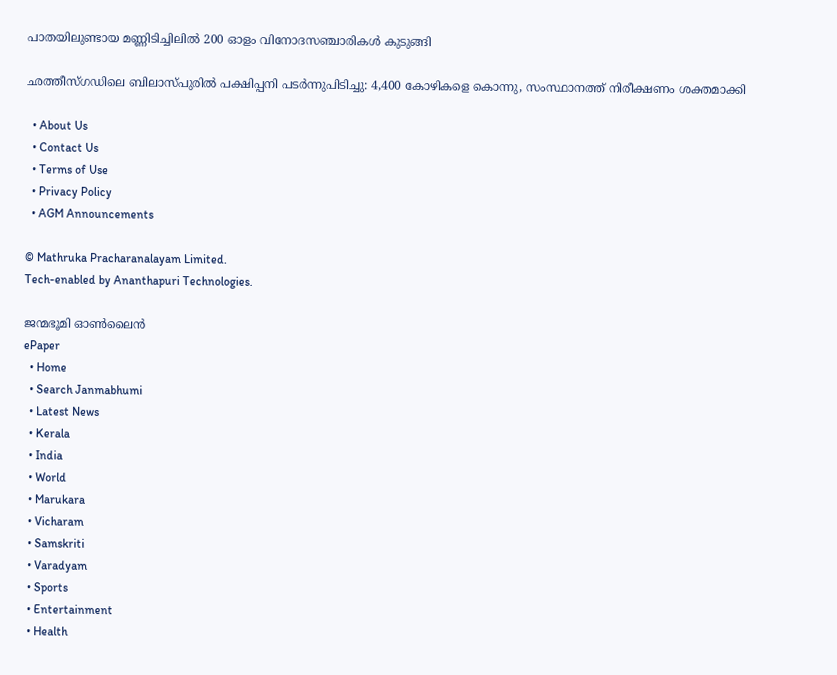പാതയിലുണ്ടായ മണ്ണിടിച്ചിലിൽ 200 ഓളം വിനോദസഞ്ചാരികൾ കുടുങ്ങി

ഛത്തീസ്ഗഡിലെ ബിലാസ്പുരിൽ പക്ഷിപ്പനി പടർന്നുപിടിച്ചു: 4,400 കോഴികളെ കൊന്നു, സംസ്ഥാനത്ത് നിരീക്ഷണം ശക്തമാക്കി

  • About Us
  • Contact Us
  • Terms of Use
  • Privacy Policy
  • AGM Announcements

© Mathruka Pracharanalayam Limited.
Tech-enabled by Ananthapuri Technologies.

ജന്മഭൂമി ഓണ്‍ലൈന്‍
ePaper
  • Home
  • Search Janmabhumi
  • Latest News
  • Kerala
  • India
  • World
  • Marukara
  • Vicharam
  • Samskriti
  • Varadyam
  • Sports
  • Entertainment
  • Health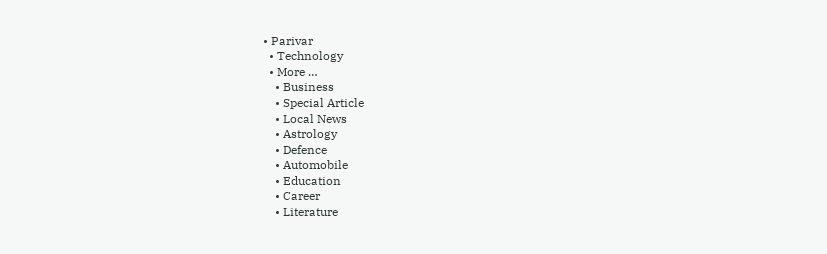• Parivar
  • Technology
  • More …
    • Business
    • Special Article
    • Local News
    • Astrology
    • Defence
    • Automobile
    • Education
    • Career
    • Literature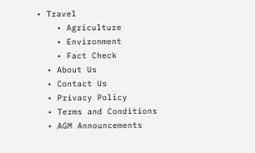• Travel
    • Agriculture
    • Environment
    • Fact Check
  • About Us
  • Contact Us
  • Privacy Policy
  • Terms and Conditions
  • AGM Announcements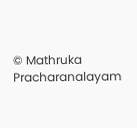© Mathruka Pracharanalayam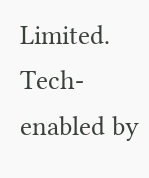Limited.
Tech-enabled by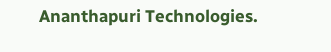Ananthapuri Technologies.